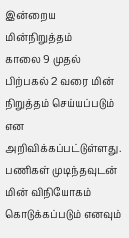இன்றைய மின்நிறுத்தம்
காலை 9 முதல் பிற்பகல் 2 வரை மின் நிறுத்தம் செய்யப்படும் என அறிவிக்கப்பட்டுள்ளது. பணிகள் முடிந்தவுடன் மின் விநியோகம் கொடுக்கப்படும் எனவும்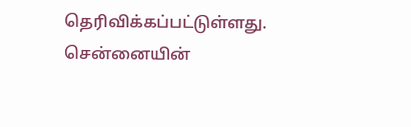தெரிவிக்கப்பட்டுள்ளது.
சென்னையின்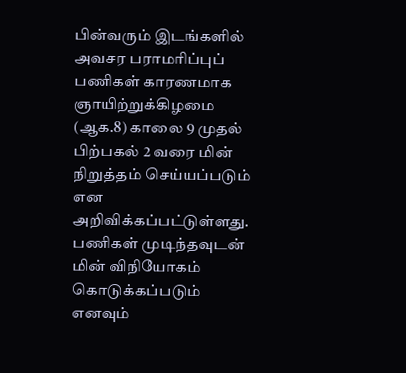பின்வரும் இடங்களில் அவசர பராமரிப்புப் பணிகள் காரணமாக ஞாயிற்றுக்கிழமை (ஆக.8) காலை 9 முதல் பிற்பகல் 2 வரை மின் நிறுத்தம் செய்யப்படும் என அறிவிக்கப்பட்டுள்ளது. பணிகள் முடிந்தவுடன் மின் விநியோகம் கொடுக்கப்படும் எனவும்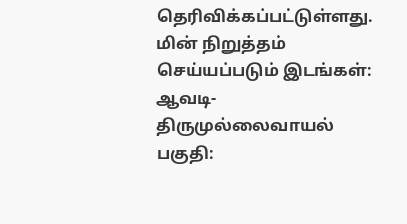தெரிவிக்கப்பட்டுள்ளது.
மின் நிறுத்தம் செய்யப்படும் இடங்கள்:
ஆவடி-திருமுல்லைவாயல் பகுதி: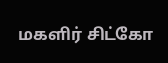மகளிர் சிட்கோ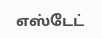எஸ்டேட்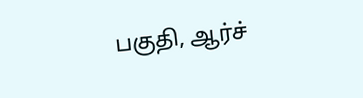பகுதி, ஆர்ச்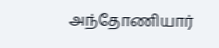அந்தோணியார்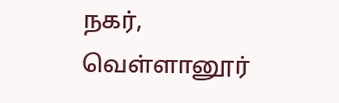நகர், வெள்ளானூர்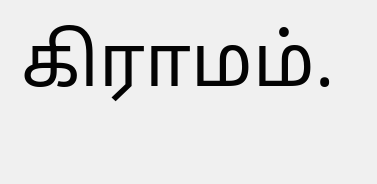கிராமம்.